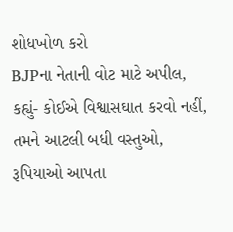શોધખોળ કરો
BJPના નેતાની વોટ માટે અપીલ, કહ્યું- કોઈએ વિશ્વાસઘાત કરવો નહીં, તમને આટલી બધી વસ્તુઓ, રૂપિયાઓ આપતા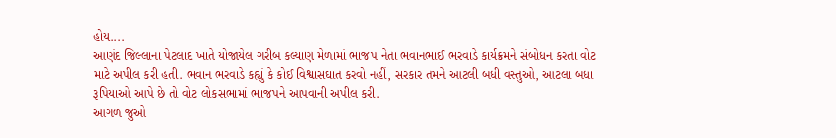હોય....
આણંદ જિલ્લાના પેટલાદ ખાતે યોજાયેલ ગરીબ કલ્યાણ મેળામાં ભાજપ નેતા ભવાનભાઈ ભરવાડે કાર્યક્રમને સંબોધન કરતા વોટ માટે અપીલ કરી હતી. ભવાન ભરવાડે કહ્યું કે કોઈ વિશ્વાસઘાત કરવો નહીં, સરકાર તમને આટલી બધી વસ્તુઓ, આટલા બધા રૂપિયાઓ આપે છે તો વોટ લોકસભામાં ભાજપને આપવાની અપીલ કરી.
આગળ જુઓ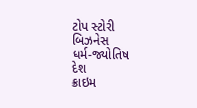ટોપ સ્ટોરી
બિઝનેસ
ધર્મ-જ્યોતિષ
દેશ
ક્રાઇમ